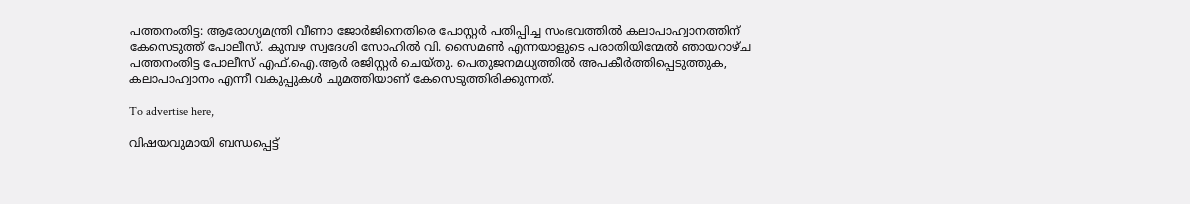പത്തനംതിട്ട: ആരോഗ്യമന്ത്രി വീണാ ജോര്‍ജിനെതിരെ പോസ്റ്റര്‍ പതിപ്പിച്ച സംഭവത്തില്‍ കലാപാഹ്വാനത്തിന് കേസെടുത്ത് പോലീസ്. കുമ്പഴ സ്വദേശി സോഹില്‍ വി. സൈമണ്‍ എന്നയാളുടെ പരാതിയിന്മേൽ ഞായറാഴ്ച പത്തനംതിട്ട പോലീസ് എഫ്.ഐ.ആര്‍ രജിസ്റ്റര്‍ ചെയ്തു. പെതുജനമധ്യത്തില്‍ അപകീര്‍ത്തിപ്പെടുത്തുക, കലാപാഹ്വാനം എന്നീ വകുപ്പുകള്‍ ചുമത്തിയാണ് കേസെടുത്തിരിക്കുന്നത്.

To advertise here,

വിഷയവുമായി ബന്ധപ്പെട്ട്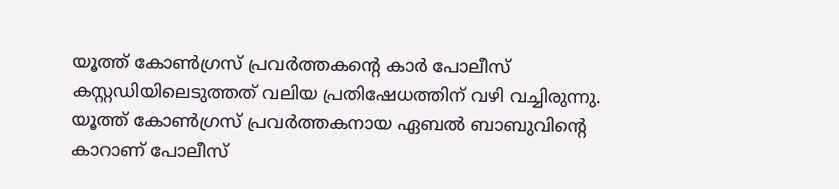യൂത്ത് കോണ്‍ഗ്രസ് പ്രവര്‍ത്തകന്റെ കാര്‍ പോലീസ് കസ്റ്റഡിയിലെടുത്തത് വലിയ പ്രതിഷേധത്തിന് വഴി വച്ചിരുന്നു. യൂത്ത് കോണ്‍ഗ്രസ് പ്രവര്‍ത്തകനായ ഏബല്‍ ബാബുവിന്റെ കാറാണ് പോലീസ്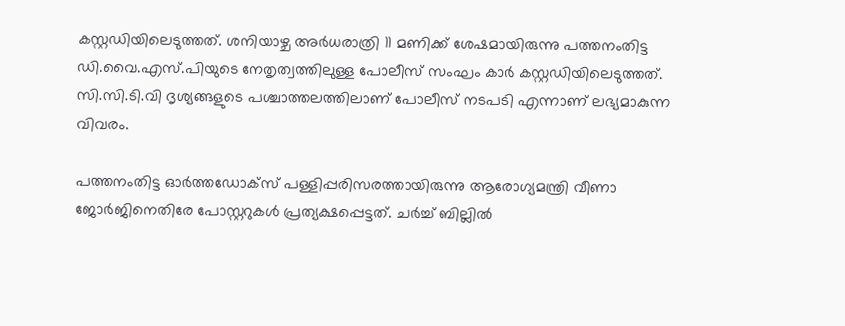കസ്റ്റഡിയിലെടുത്തത്. ശനിയാഴ്ച അർധരാത്രി 11 മണിക്ക് ശേഷമായിരുന്നു പത്തനംതിട്ട ഡി.വൈ.എസ്.പിയുടെ നേതൃത്വത്തിലുള്ള പോലീസ് സംഘം കാര്‍ കസ്റ്റഡിയിലെടുത്തത്. സി.സി.ടി.വി ദൃശ്യങ്ങളുടെ പശ്ചാത്തലത്തിലാണ് പോലീസ് നടപടി എന്നാണ് ലഭ്യമാകുന്ന വിവരം.

പത്തനംതിട്ട ഓര്‍ത്തഡോക്‌സ് പള്ളിപ്പരിസരത്തായിരുന്നു ആരോഗ്യമന്ത്രി വീണാ ജോര്‍ജിനെതിരേ പോസ്റ്ററുകള്‍ പ്രത്യക്ഷപ്പെട്ടത്. ചര്‍ച്ച് ബില്ലില്‍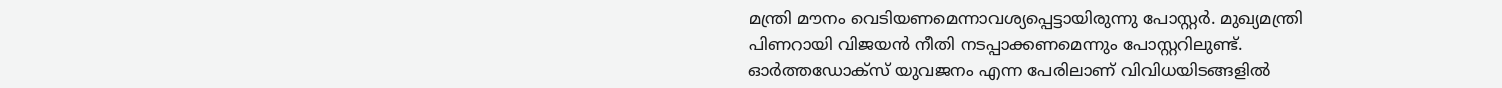മന്ത്രി മൗനം വെടിയണമെന്നാവശ്യപ്പെട്ടായിരുന്നു പോസ്റ്റര്‍. മുഖ്യമന്ത്രി പിണറായി വിജയന്‍ നീതി നടപ്പാക്കണമെന്നും പോസ്റ്ററിലുണ്ട്. ഓര്‍ത്തഡോക്‌സ് യുവജനം എന്ന പേരിലാണ് വിവിധയിടങ്ങളില്‍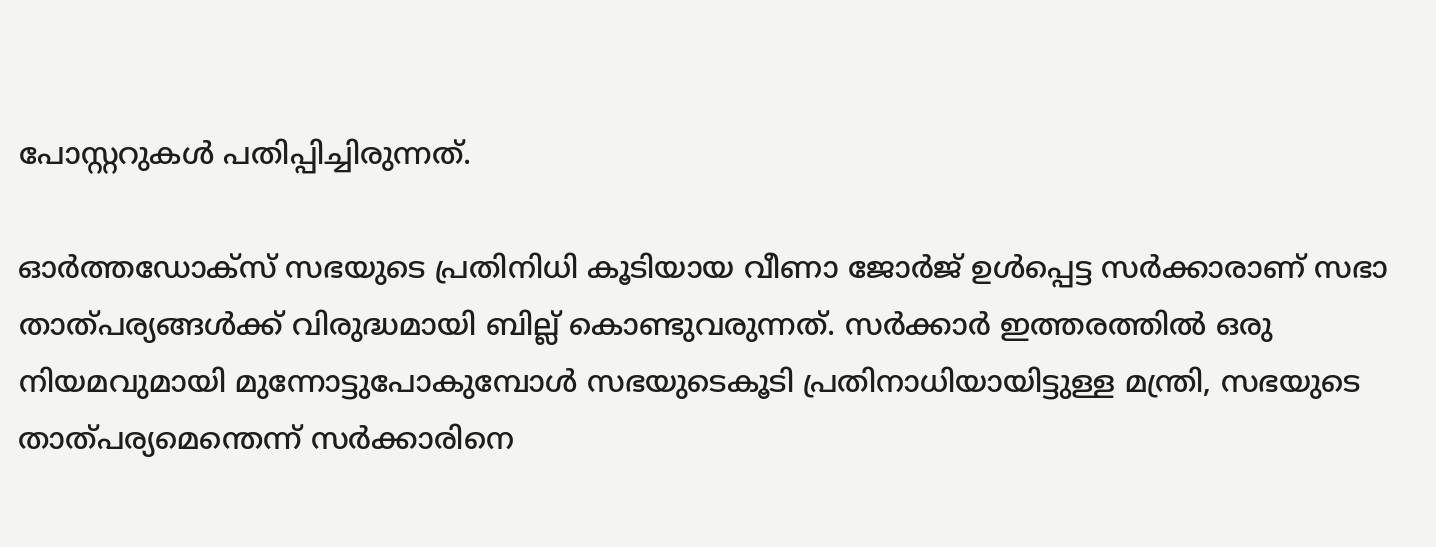പോസ്റ്ററുകൾ പതിപ്പിച്ചിരുന്നത്.

ഓര്‍ത്തഡോക്‌സ് സഭയുടെ പ്രതിനിധി കൂടിയായ വീണാ ജോര്‍ജ് ഉള്‍പ്പെട്ട സര്‍ക്കാരാണ് സഭാ താത്പര്യങ്ങള്‍ക്ക് വിരുദ്ധമായി ബില്ല് കൊണ്ടുവരുന്നത്. സര്‍ക്കാര്‍ ഇത്തരത്തില്‍ ഒരു നിയമവുമായി മുന്നോട്ടുപോകുമ്പോള്‍ സഭയുടെകൂടി പ്രതിനാധിയായിട്ടുള്ള മന്ത്രി, സഭയുടെ താത്പര്യമെന്തെന്ന് സര്‍ക്കാരിനെ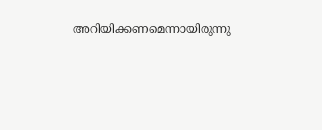അറിയിക്കണമെന്നായിരുന്നു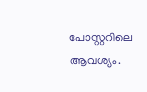പോസ്റ്ററിലെ ആവശ്യം.